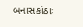બનાસકાંઠાઃ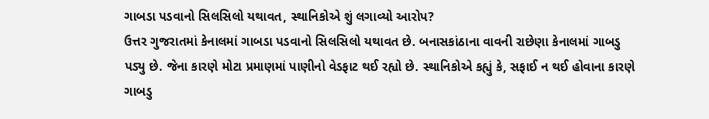ગાબડા પડવાનો સિલસિલો યથાવત, સ્થાનિકોએ શું લગાવ્યો આરોપ?
ઉત્તર ગુજરાતમાં કેનાલમાં ગાબડા પડવાનો સિલસિલો યથાવત છે. બનાસકાંઠાના વાવની રાછેણા કેનાલમાં ગાબડુ પડ્યુ છે. જેના કારણે મોટા પ્રમાણમાં પાણીનો વેડફાટ થઈ રહ્યો છે. સ્થાનિકોએ કહ્યું કે, સફાઈ ન થઈ હોવાના કારણે ગાબડુ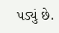પડ્યું છે.